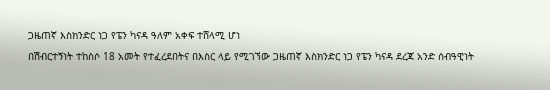ጋዜጠኛ እስክንድር ነጋ የፔን ካናዳ ዓለም አቀፍ ተሸላሚ ሆነ
በሽብርተኝነት ተከስሶ 18 አመት የተፈረደበትና በእስር ላይ የሚገኘው ጋዜጠኛ እስክንድር ነጋ የፔን ካናዳ ደረጃ አንድ ሰብዓዊነት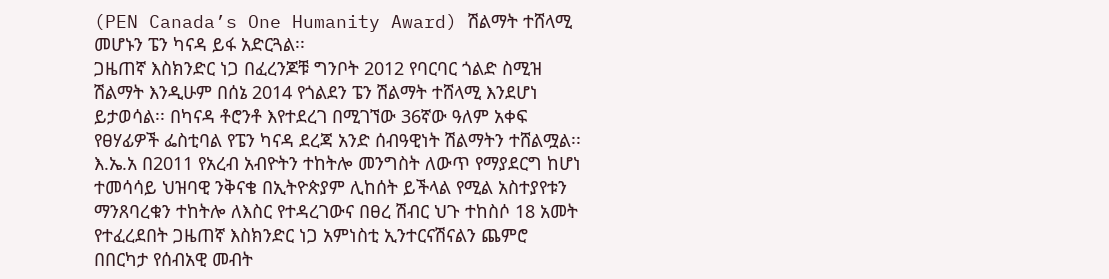(PEN Canada’s One Humanity Award) ሽልማት ተሸላሚ መሆኑን ፔን ካናዳ ይፋ አድርጓል፡፡
ጋዜጠኛ እስክንድር ነጋ በፈረንጆቹ ግንቦት 2012 የባርባር ጎልድ ስሚዝ ሽልማት እንዲሁም በሰኔ 2014 የጎልደን ፔን ሽልማት ተሸላሚ እንደሆነ ይታወሳል፡፡ በካናዳ ቶሮንቶ እየተደረገ በሚገኘው 36ኛው ዓለም አቀፍ የፀሃፊዎች ፌስቲባል የፔን ካናዳ ደረጃ አንድ ሰብዓዊነት ሽልማትን ተሸልሟል፡፡
እ.ኤ.አ በ2011 የአረብ አብዮትን ተከትሎ መንግስት ለውጥ የማያደርግ ከሆነ ተመሳሳይ ህዝባዊ ንቅናቄ በኢትዮጵያም ሊከሰት ይችላል የሚል አስተያየቱን ማንጸባረቁን ተከትሎ ለእስር የተዳረገውና በፀረ ሽብር ህጉ ተከስሶ 18 አመት የተፈረደበት ጋዜጠኛ እስክንድር ነጋ አምነስቲ ኢንተርናሽናልን ጨምሮ በበርካታ የሰብአዊ መብት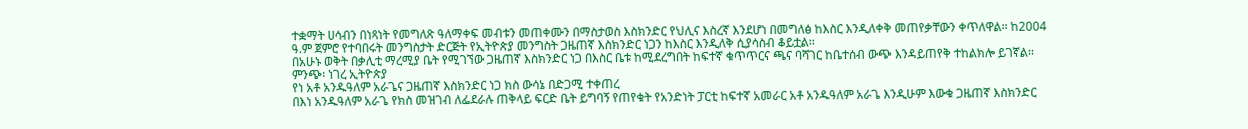ተቋማት ሀሳብን በነጻነት የመግለጽ ዓለማቀፍ መብቱን መጠቀሙን በማስታወስ እስክንድር የህሊና እስረኛ እንደሆነ በመግለፅ ከእስር እንዲለቀቅ መጠየቃቸውን ቀጥለዋል፡፡ ከ2004 ዓ.ም ጀምሮ የተባበሩት መንግስታት ድርጅት የኢትዮጵያ መንግስት ጋዜጠኛ እስክንድር ነጋን ከእስር እንዲለቅ ሲያሳስብ ቆይቷል፡፡
በአሁኑ ወቅት በቃሊቲ ማረሚያ ቤት የሚገኘው ጋዜጠኛ እስክንድር ነጋ በእስር ቤቱ ከሚደረግበት ከፍተኛ ቁጥጥርና ጫና ባሻገር ከቤተሰብ ውጭ እንዳይጠየቅ ተከልክሎ ይገኛል፡፡
ምንጭ፡ ነገረ ኢትዮጵያ
የነ አቶ አንዱዓለም አራጌና ጋዜጠኛ እስክንድር ነጋ ክስ ውሳኔ በድጋሚ ተቀጠረ
በእነ አንዱዓለም አራጌ የክስ መዝገብ ለፌደራሉ ጠቅላይ ፍርድ ቤት ይግባኝ የጠየቁት የአንድነት ፓርቲ ከፍተኛ አመራር አቶ አንዱዓለም አራጌ እንዲሁም እውቁ ጋዜጠኛ እስክንድር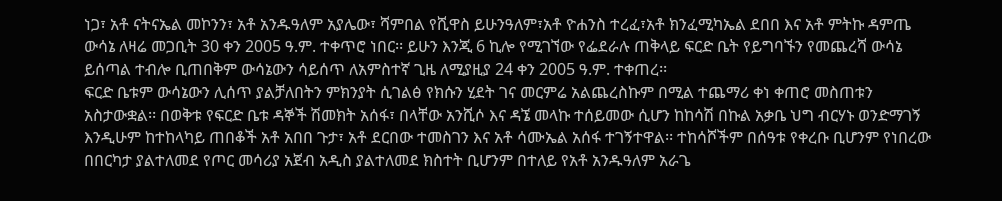ነጋ፣ አቶ ናትናኤል መኮንን፣ አቶ አንዱዓለም አያሌው፣ ሻምበል የሺዋስ ይሁንዓለም፣አቶ ዮሐንስ ተረፈ፣አቶ ክንፈሚካኤል ደበበ እና አቶ ምትኩ ዳምጤ ውሳኔ ለዛሬ መጋቢት 30 ቀን 2005 ዓ.ም. ተቀጥሮ ነበር፡፡ ይሁን እንጂ 6 ኪሎ የሚገኘው የፌደራሉ ጠቅላይ ፍርድ ቤት የይግባኙን የመጨረሻ ውሳኔ ይሰጣል ተብሎ ቢጠበቅም ውሳኔውን ሳይሰጥ ለአምስተኛ ጊዜ ለሚያዚያ 24 ቀን 2005 ዓ.ም. ተቀጠረ፡፡
ፍርድ ቤቱም ውሳኔውን ሊሰጥ ያልቻለበትን ምክንያት ሲገልፅ የክሱን ሂደት ገና መርምሬ አልጨረስኩም በሚል ተጨማሪ ቀነ ቀጠሮ መስጠቱን አስታውቋል፡፡ በወቅቱ የፍርድ ቤቱ ዳኞች ሽመክት አሰፋ፣ በላቸው አንሺሶ እና ዳኜ መላኩ ተሰይመው ሲሆን ከከሳሽ በኩል አቃቤ ህግ ብርሃኑ ወንድማገኝ እንዲሁም ከተከላካይ ጠበቆች አቶ አበበ ጉታ፣ አቶ ደርበው ተመስገን እና አቶ ሳሙኤል አሰፋ ተገኝተዋል፡፡ ተከሳሾችም በሰዓቱ የቀረቡ ቢሆንም የነበረው በበርካታ ያልተለመደ የጦር መሳሪያ አጀብ አዲስ ያልተለመደ ክስተት ቢሆንም በተለይ የአቶ አንዱዓለም አራጌ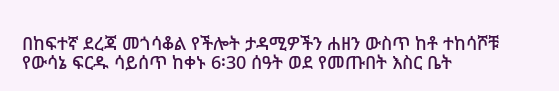በከፍተኛ ደረጃ መጎሳቆል የችሎት ታዳሚዎችን ሐዘን ውስጥ ከቶ ተከሳሾቹ የውሳኔ ፍርዱ ሳይሰጥ ከቀኑ 6፡30 ሰዓት ወደ የመጡበት እስር ቤት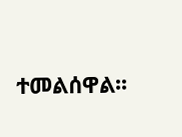ተመልሰዋል፡፡